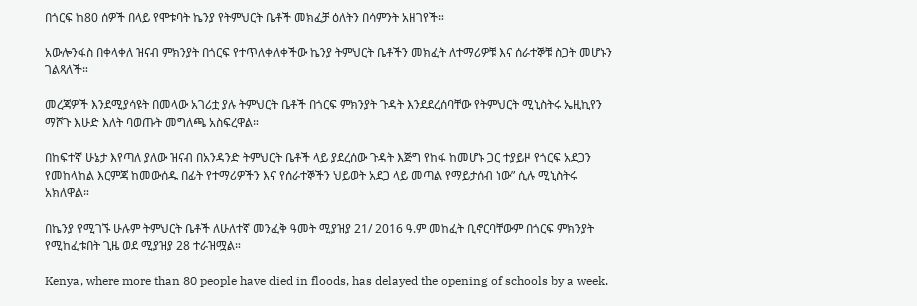በጎርፍ ከ80 ሰዎች በላይ የሞቱባት ኬንያ የትምህርት ቤቶች መክፈቻ ዕለትን በሳምንት አዘገየች።

አውሎንፋስ በቀላቀለ ዝናብ ምክንያት በጎርፍ የተጥለቀለቀችው ኬንያ ትምህርት ቤቶችን መክፈት ለተማሪዎቹ እና ሰራተኞቹ ስጋት መሆኑን ገልጻለች።

መረጃዎች እንደሚያሳዩት በመላው አገሪቷ ያሉ ትምህርት ቤቶች በጎርፍ ምክንያት ጉዳት እንደደረሰባቸው የትምህርት ሚኒስትሩ ኤዚኪየን ማሾጉ እሁድ እለት ባወጡት መግለጫ አስፍረዋል።

በከፍተኛ ሁኔታ እየጣለ ያለው ዝናብ በአንዳንድ ትምህርት ቤቶች ላይ ያደረሰው ጉዳት እጅግ የከፋ ከመሆኑ ጋር ተያይዞ የጎርፍ አደጋን የመከላከል እርምጃ ከመውሰዱ በፊት የተማሪዎችን እና የሰራተኞችን ህይወት አደጋ ላይ መጣል የማይታሰብ ነው” ሲሉ ሚኒስትሩ አክለዋል።

በኬንያ የሚገኙ ሁሉም ትምህርት ቤቶች ለሁለተኛ መንፈቅ ዓመት ሚያዝያ 21/ 2016 ዓ.ም መከፈት ቢኖርባቸውም በጎርፍ ምክንያት የሚከፈቱበት ጊዜ ወደ ሚያዝያ 28 ተራዝሟል።

Kenya, where more than 80 people have died in floods, has delayed the opening of schools by a week.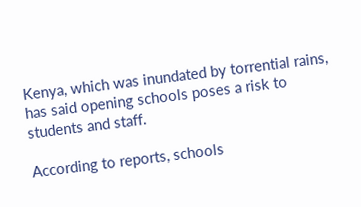Kenya, which was inundated by torrential rains, has said opening schools poses a risk to students and staff.

According to reports, schools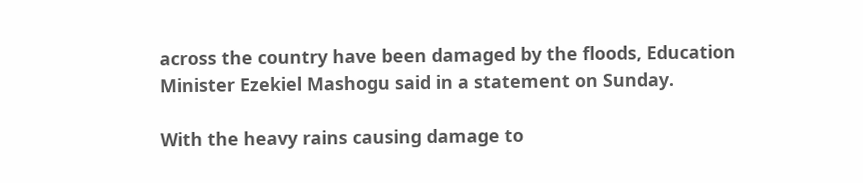across the country have been damaged by the floods, Education Minister Ezekiel Mashogu said in a statement on Sunday.

With the heavy rains causing damage to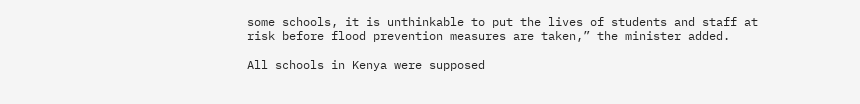some schools, it is unthinkable to put the lives of students and staff at risk before flood prevention measures are taken,” the minister added.

All schools in Kenya were supposed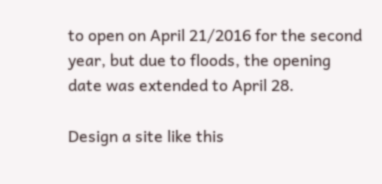to open on April 21/2016 for the second year, but due to floods, the opening date was extended to April 28.

Design a site like this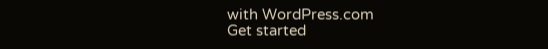with WordPress.com
Get started